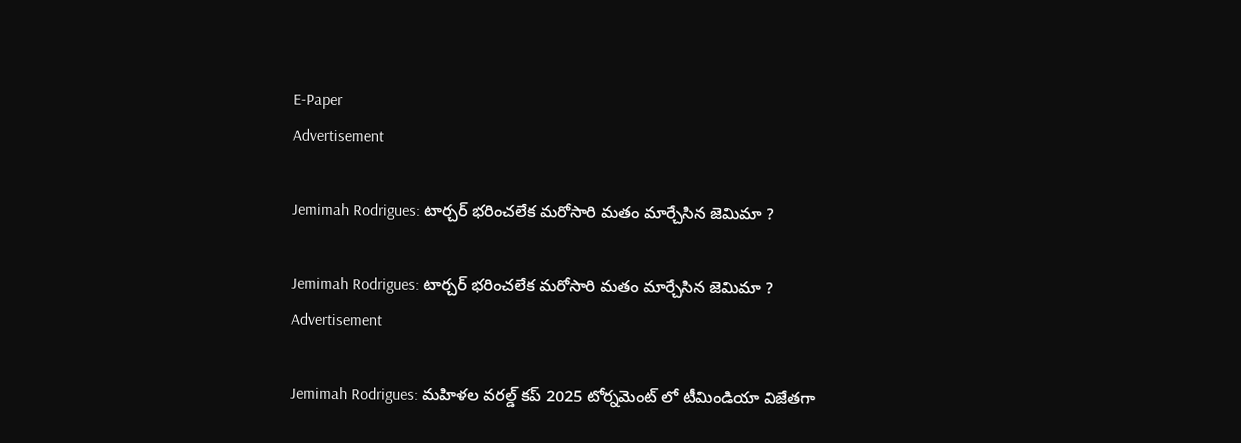E-Paper
Advertisement

Jemimah Rodrigues: టార్చ‌ర్ భ‌రించ‌లేక‌ మ‌రోసారి మ‌తం మార్చేసిన జెమిమా ?

Jemimah Rodrigues: టార్చ‌ర్ భ‌రించ‌లేక‌ మ‌రోసారి మ‌తం మార్చేసిన జెమిమా ?
Advertisement

Jemimah Rodrigues: మహిళల వరల్డ్ కప్ 2025 టోర్నమెంట్ లో టీమిండియా విజేతగా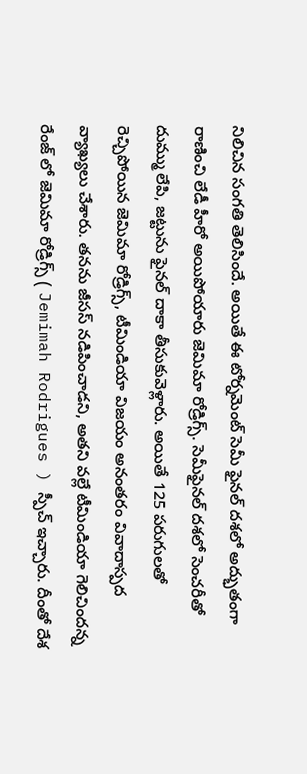నిలిచిన సంగతి తెలిసిందే. అయితే ఈ టోర్నమెంట్ సెమీ ఫైనల్ దశలో అద్భుతంగా రాణించి లేడీ హీరో అయిపోయారు జెమిమా రోడ్రిగ్స్. సెమీఫైనల్ దశలో సెంచరీతో దుమ్ము లేపి, జట్టును ఫైనల్ దాకా తీసుకువెళ్లారు. అయితే 125 పరుగులతో రెచ్చిపోయిన జెమిమా రోడ్రిగ్స్, టీమిండియా విజయం అనంతరం వివాదాస్పద వ్యాఖ్యలు చేశారు. తనను జీసస్ నడిపించాడని, అతని వల్లే టీమిండియా గెలిచిందన్న రేంజ్ లో జెమిమా రోడ్రిగ్స్ ( Jemimah Rodrigues ) స్పీచ్ ఇచ్చారు. దీంతో దేశ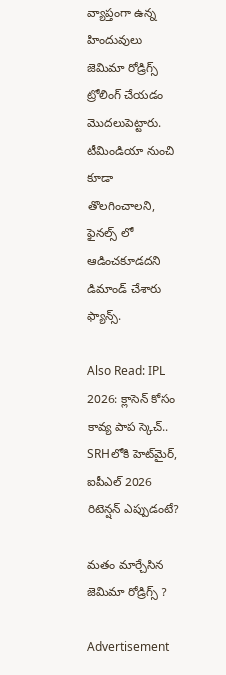వ్యాప్తంగా ఉన్న హిందువులు జెమిమా రోడ్రిగ్స్ ట్రోలింగ్ చేయడం మొదలుపెట్టారు. టీమిండియా నుంచి కూడా తొల‌గించాల‌ని, ఫైన‌ల్స్ లో ఆడించ‌కూడ‌ద‌ని డిమాండ్ చేశారు ఫ్యాన్స్‌.

Also Read: IPL 2026: క్లాసెన్ కోసం కావ్య పాప స్కెచ్.. SRHలోకి హెట్‌మైర్‌, ఐపీఎల్ 2026 రిటెన్ష‌న్ ఎప్పుడంటే?

మతం మార్చేసిన జెమిమా రోడ్రిగ్స్ ?

Advertisement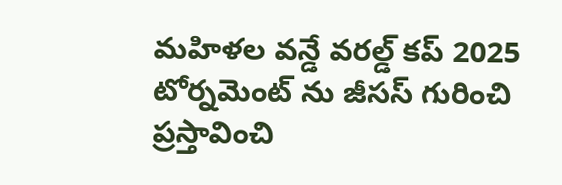మహిళల వ‌న్డే వరల్డ్ కప్ 2025 టోర్నమెంట్ ను జీసస్ గురించి ప్రస్తావించి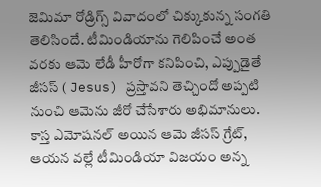జెమిమా రోడ్రిగ్స్ వివాదంలో చిక్కుకున్న సంగతి తెలిసిందే. టీమిండియాను గెలిపించే అంత వరకు ఆమె లేడీ హీరోగా కనిపించి, ఎప్పుడైతే జీసస్ ( Jesus) ప్రస్తావని తెచ్చిందో అప్పటి నుంచి ఆమెను జీరో చేసేశారు అభిమానులు. కాస్త ఎమోషనల్ అయిన ఆమె జీసస్ గ్రేట్, ఆయన వల్లే టీమిండియా విజయం అన్న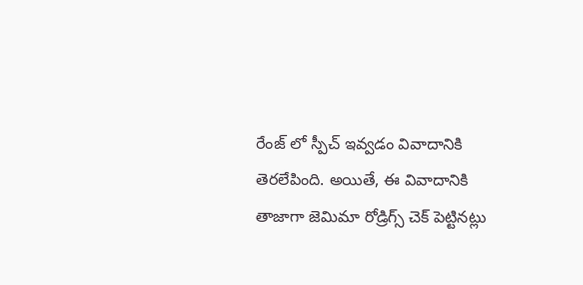రేంజ్ లో స్పీచ్ ఇవ్వడం వివాదానికి తెరలేపింది. అయితే, ఈ వివాదానికి తాజాగా జెమిమా రోడ్రిగ్స్ చెక్ పెట్టినట్లు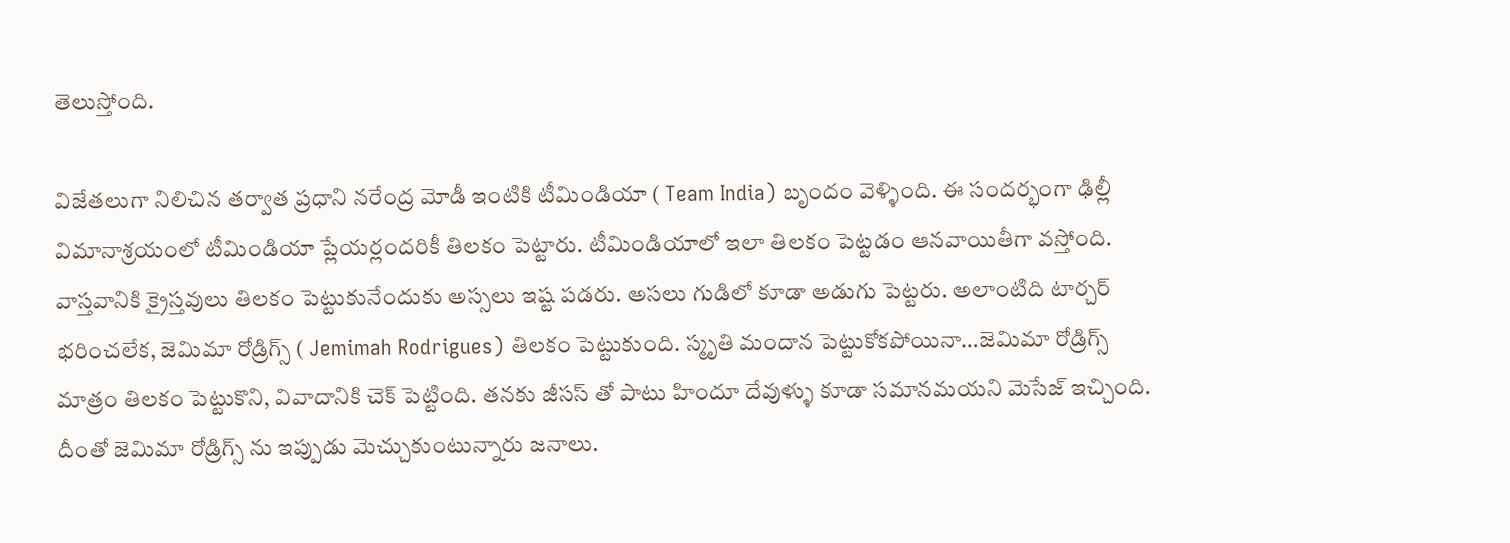తెలుస్తోంది.

విజేతలుగా నిలిచిన తర్వాత ప్రధాని నరేంద్ర మోడీ ఇంటికి టీమిండియా ( Team India) బృందం వెళ్ళింది. ఈ సందర్భంగా ఢిల్లీ విమానాశ్రయంలో టీమిండియా ప్లేయర్లందరికీ తిలకం పెట్టారు. టీమిండియాలో ఇలా తిలకం పెట్టడం ఆనవాయితీగా వస్తోంది. వాస్తవానికి క్రైస్తవులు తిలకం పెట్టుకునేందుకు అస్సలు ఇష్ట పడరు. అసలు గుడిలో కూడా అడుగు పెట్టరు. అలాంటిది టార్చర్ భరించలేక, జెమిమా రోడ్రిగ్స్ ( Jemimah Rodrigues) తిలకం పెట్టుకుంది. స్మృతి మందాన పెట్టుకోకపోయినా…జెమిమా రోడ్రిగ్స్ మాత్రం తిలకం పెట్టుకొని, వివాదానికి చెక్ పెట్టింది. తనకు జీసస్ తో పాటు హిందూ దేవుళ్ళు కూడా సమానమయని మెసేజ్ ఇచ్చింది. దీంతో జెమిమా రోడ్రిగ్స్ ను ఇప్పుడు మెచ్చుకుంటున్నారు జనాలు.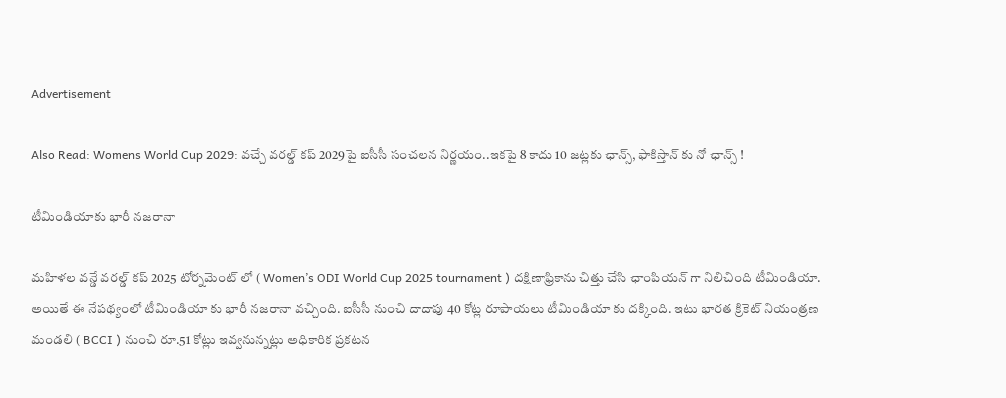Advertisement

Also Read: Womens World Cup 2029: వ‌చ్చే వ‌ర‌ల్డ్ క‌ప్ 2029పై ఐసీసీ సంచ‌ల‌న నిర్ణ‌యం..ఇకపై 8 కాదు 10 జ‌ట్లకు ఛాన్స్‌, ఫాకిస్తాన్ కు నో ఛాన్స్ !

టీమిండియాకు భారీ నజరానా

మహిళల వన్డే వరల్డ్ కప్ 2025 టోర్నమెంట్ లో ( Women’s ODI World Cup 2025 tournament ) దక్షిణాఫ్రికాను చిత్తు చేసి ఛాంపియన్ గా నిలిచింది టీమిండియా. అయితే ఈ నేపథ్యంలో టీమిండియా కు భారీ నజరానా వచ్చింది. ఐసీసీ నుంచి దాదాపు 40 కోట్ల రూపాయలు టీమిండియా కు దక్కింది. ఇటు భారత క్రికెట్ నియంత్రణ మండలి ( BCCI ) నుంచి రూ.51 కోట్లు ఇవ్వనున్నట్లు అధికారిక ప్రకటన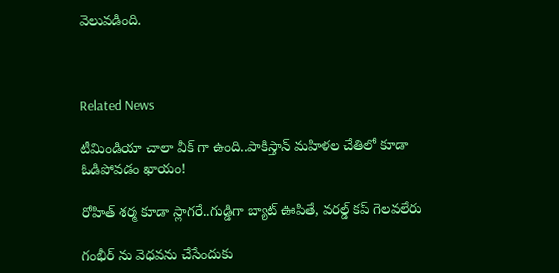వెలువడింది.



Related News

టీమిండియా చాలా వీక్ గా ఉంది..పాకిస్తాన్ మ‌హిళ‌ల చేతిలో కూడా ఓడిపోవ‌డం ఖాయం!

రోహిత్ శ‌ర్మ‌ కూడా స్లాగ‌రే..గుడ్డిగా బ్యాట్ ఊపితే, వ‌ర‌ల్డ్ క‌ప్ గెల‌వ‌లేరు

గంభీర్ ను వెధ‌వ‌ను చేసేందుకు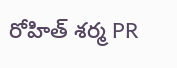రోహిత్ శ‌ర్మ PR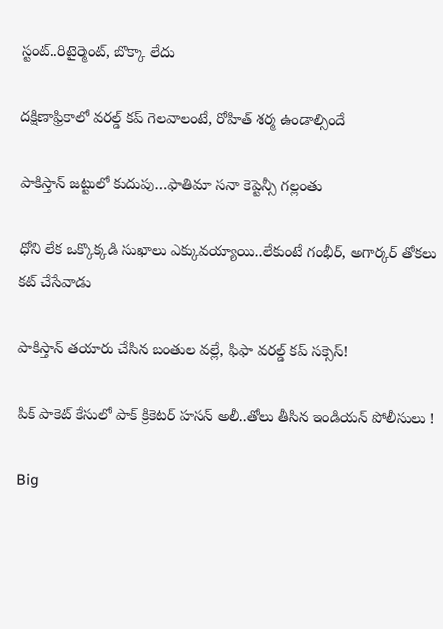స్టంట్..రిటైర్మెంట్, బొక్కా లేదు

దక్షిణాఫ్రికాలో వ‌ర‌ల్డ్ క‌ప్ గెల‌వాలంటే, రోహిత్ శ‌ర్మ ఉండాల్సిందే

పాకిస్తాన్ జ‌ట్టులో కుదుపు…ఫాతిమా స‌నా కెప్టెన్సీ గ‌ల్లంతు

ధోని లేక ఒక్కొక్క‌డి సుఖాలు ఎక్కువ‌య్యాయి..లేకుంటే గంభీర్‌, అగార్క‌ర్ తోక‌లు క‌ట్ చేసేవాడు

పాకిస్తాన్ త‌యారు చేసిన బంతుల వ‌ల్లే, ఫిఫా వరల్డ్ కప్ స‌క్సెస్!

పిక్ పాకెట్ కేసులో పాక్ క్రికెట‌ర్ హసన్ అలీ..తోలు తీసిన ఇండియ‌న్‌ పోలీసులు !

Big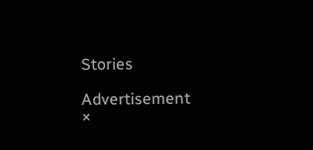Stories

Advertisement
×